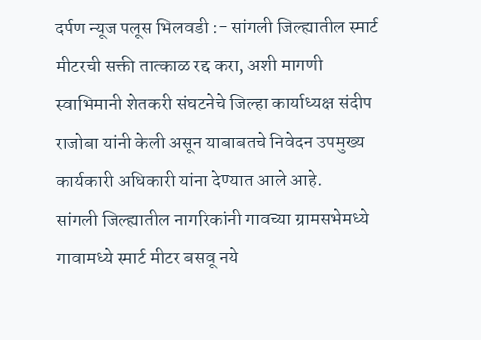दर्पण न्यूज पलूस भिलवडी :- सांगली जिल्ह्यातील स्मार्ट मीटरची सक्ती तात्काळ रद्द करा, अशी मागणी स्वाभिमानी शेतकरी संघटनेचे जिल्हा कार्याध्यक्ष संदीप राजोबा यांनी केली असून याबाबतचे निवेदन उपमुख्य कार्यकारी अधिकारी यांना देण्यात आले आहे.
सांगली जिल्ह्यातील नागरिकांनी गावच्या ग्रामसभेमध्ये गावामध्ये स्मार्ट मीटर बसवू नये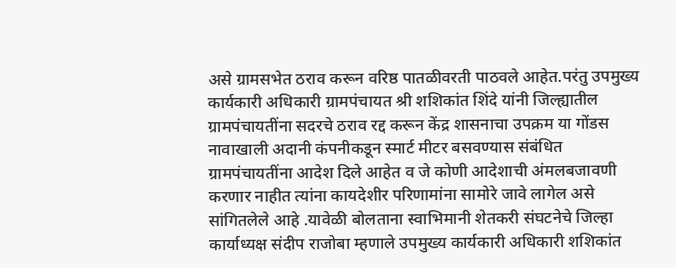असे ग्रामसभेत ठराव करून वरिष्ठ पातळीवरती पाठवले आहेत.परंतु उपमुख्य कार्यकारी अधिकारी ग्रामपंचायत श्री शशिकांत शिंदे यांनी जिल्ह्यातील ग्रामपंचायतींना सदरचे ठराव रद्द करून केंद्र शासनाचा उपक्रम या गोंडस नावाखाली अदानी कंपनीकडून स्मार्ट मीटर बसवण्यास संबंधित ग्रामपंचायतींना आदेश दिले आहेत व जे कोणी आदेशाची अंमलबजावणी करणार नाहीत त्यांना कायदेशीर परिणामांना सामोरे जावे लागेल असे सांगितलेले आहे .यावेळी बोलताना स्वाभिमानी शेतकरी संघटनेचे जिल्हा कार्याध्यक्ष संदीप राजोबा म्हणाले उपमुख्य कार्यकारी अधिकारी शशिकांत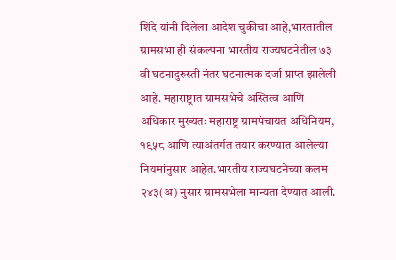शिंदे यांनी दिलेला आदेश चुकीचा आहे,भारतातील ग्रामसभा ही संकल्पना भारतीय राज्यघटनेतील ७३ वी घटनादुरुस्ती नंतर घटनात्मक दर्जा प्राप्त झालेली आहे. महाराष्ट्रात ग्रामसभेचे अस्तित्व आणि अधिकार मुख्यतः महाराष्ट्र ग्रामपंचायत अधिनियम, १९५८ आणि त्याअंतर्गत तयार करण्यात आलेल्या नियमांनुसार आहेत.भारतीय राज्यघटनेच्या कलम २४३(अ) नुसार ग्रामसभेला मान्यता देण्यात आली.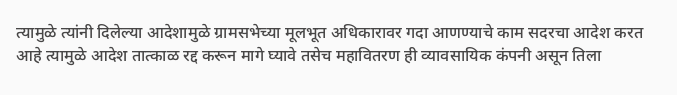त्यामुळे त्यांनी दिलेल्या आदेशामुळे ग्रामसभेच्या मूलभूत अधिकारावर गदा आणण्याचे काम सदरचा आदेश करत आहे त्यामुळे आदेश तात्काळ रद्द करून मागे घ्यावे तसेच महावितरण ही व्यावसायिक कंपनी असून तिला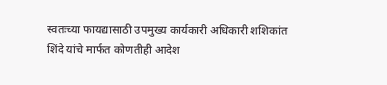स्वतःच्या फायद्यासाठी उपमुख्य कार्यकारी अधिकारी शशिकांत शिंदे यांचे मार्फत कोणतीही आदेश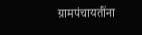ग्रामपंचायतींना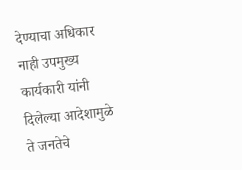देण्याचा अधिकार नाही उपमुख्य कार्यकारी यांनी दिलेल्या आदेशामुळे ते जनतेचे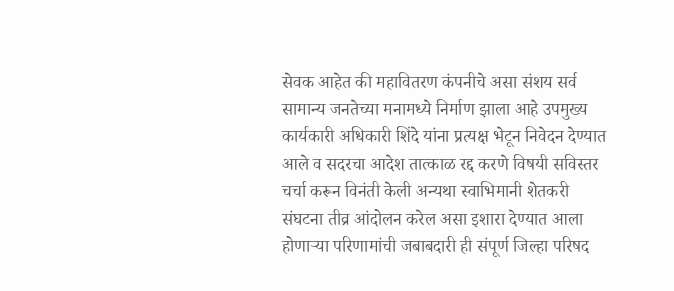सेवक आहेत की महावितरण कंपनीचे असा संशय सर्व सामान्य जनतेच्या मनामध्ये निर्माण झाला आहे उपमुख्य कार्यकारी अधिकारी शिंदे यांना प्रत्यक्ष भेटून निवेदन देण्यात आले व सदरचा आदेश तात्काळ रद्द करणे विषयी सविस्तर चर्चा करून विनंती केली अन्यथा स्वाभिमानी शेतकरी संघटना तीव्र आंदोलन करेल असा इशारा देण्यात आला होणाऱ्या परिणामांची जबाबदारी ही संपूर्ण जिल्हा परिषद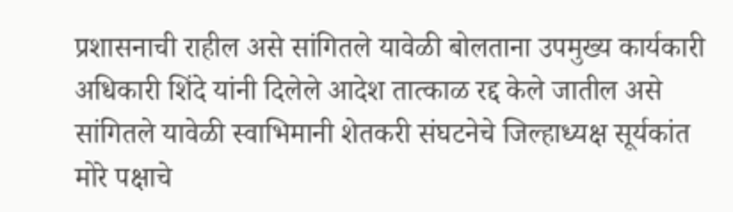प्रशासनाची राहील असे सांगितले यावेळी बोलताना उपमुख्य कार्यकारी अधिकारी शिंदे यांनी दिलेले आदेश तात्काळ रद्द केले जातील असे सांगितले यावेळी स्वाभिमानी शेतकरी संघटनेचे जिल्हाध्यक्ष सूर्यकांत मोरे पक्षाचे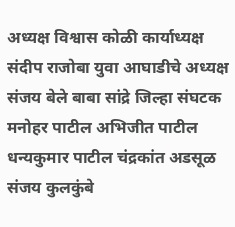अध्यक्ष विश्वास कोळी कार्याध्यक्ष संदीप राजोबा युवा आघाडीचे अध्यक्ष संजय बेले बाबा सांद्रे जिल्हा संघटक मनोहर पाटील अभिजीत पाटील धन्यकुमार पाटील चंद्रकांत अडसूळ संजय कुलकुंबे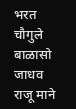भरत चौगुले बाळासो जाधव राजू माने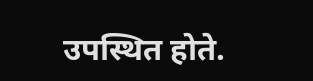उपस्थित होते.